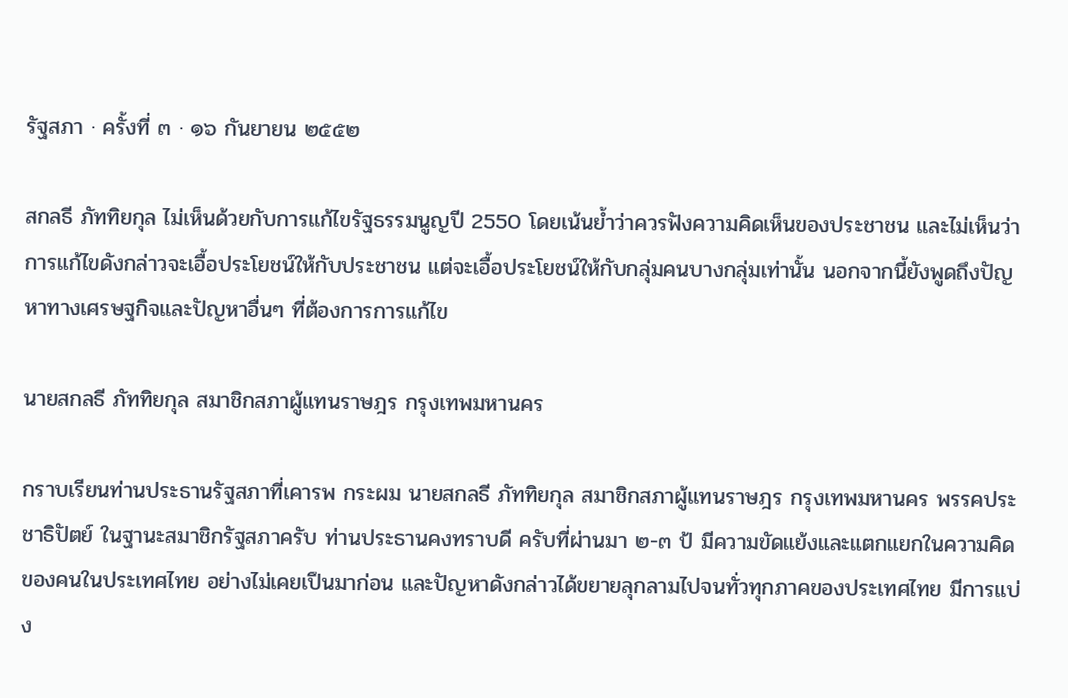รัฐสภา · ครั้งที่ ๓ · ๑๖ กันยายน ๒๕๕๒

สกลธี ภัททิยกุล ไม่เห็นด้วยกับการแก้ไขรัฐธรรมนูญปี 2550 โดยเน้นย้ำว่าควรฟังความคิดเห็นของประชาชน และไม่เห็นว่าการแก้ไขดังกล่าวจะเอื้อประโยชน์ให้กับประชาชน แต่จะเอื้อประโยชน์ให้กับกลุ่มคนบางกลุ่มเท่านั้น นอกจากนี้ยังพูดถึงปัญหาทางเศรษฐกิจและปัญหาอื่นๆ ที่ต้องการการแก้ไข

นายสกลธี ภัททิยกุล สมาชิกสภาผู้แทนราษฎร กรุงเทพมหานคร

กราบเรียนท่านประธานรัฐสภาที่เคารพ กระผม นายสกลธี ภัททิยกุล สมาชิกสภาผู้แทนราษฎร กรุงเทพมหานคร พรรคประชาธิปัตย์ ในฐานะสมาชิกรัฐสภาครับ ท่านประธานคงทราบดี ครับที่ผ่านมา ๒-๓ ป้ มีความขัดแย้งและแตกแยกในความคิดของคนในประเทศไทย อย่างไม่เคยเปึนมาก่อน และปัญหาดังกล่าวได้ขยายลุกลามไปจนทั่วทุกภาคของประเทศไทย มีการแบ่ง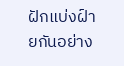ฝักแบ่งฝ์ายกันอย่าง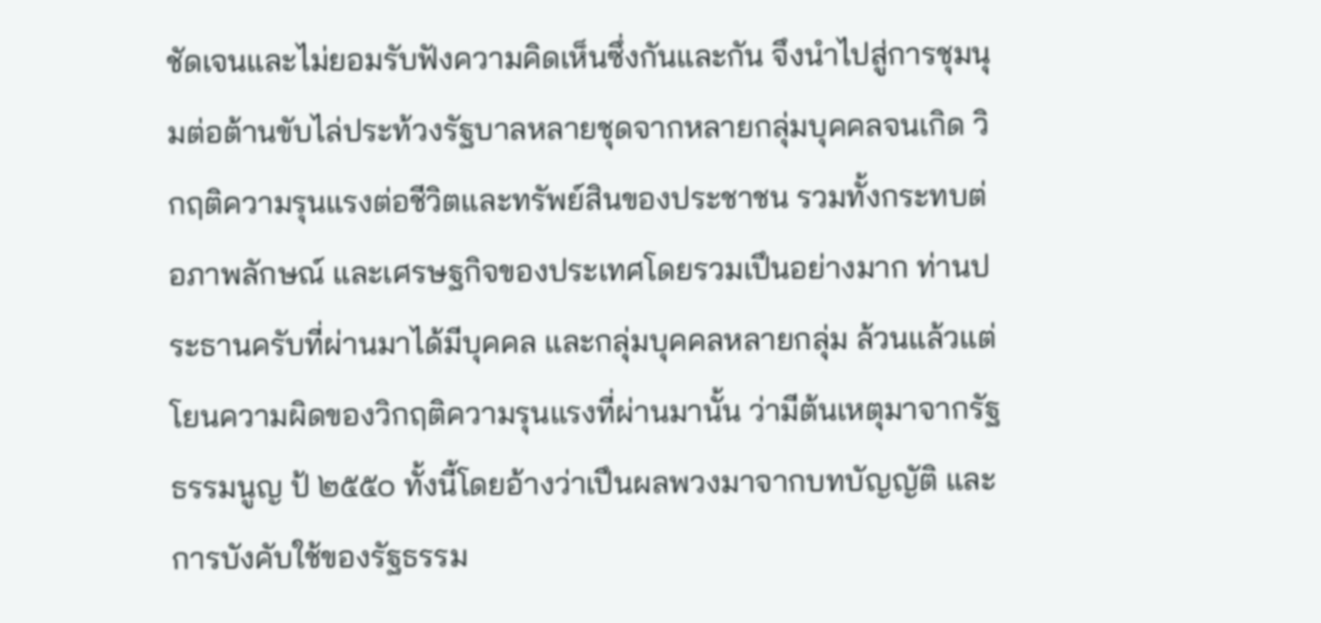ชัดเจนและไม่ยอมรับฟังความคิดเห็นซึ่งกันและกัน จึงนําไปสู่การชุมนุมต่อต้านขับไล่ประท้วงรัฐบาลหลายชุดจากหลายกลุ่มบุคคลจนเกิด วิกฤติความรุนแรงต่อชีวิตและทรัพย์สินของประชาชน รวมทั้งกระทบต่อภาพลักษณ์ และเศรษฐกิจของประเทศโดยรวมเปึนอย่างมาก ท่านประธานครับที่ผ่านมาได้มีบุคคล และกลุ่มบุคคลหลายกลุ่ม ล้วนแล้วแต่โยนความผิดของวิกฤติความรุนแรงที่ผ่านมานั้น ว่ามีต้นเหตุมาจากรัฐธรรมนูญ ป้ ๒๕๕๐ ทั้งนี้โดยอ้างว่าเปึนผลพวงมาจากบทบัญญัติ และการบังคับใช้ของรัฐธรรม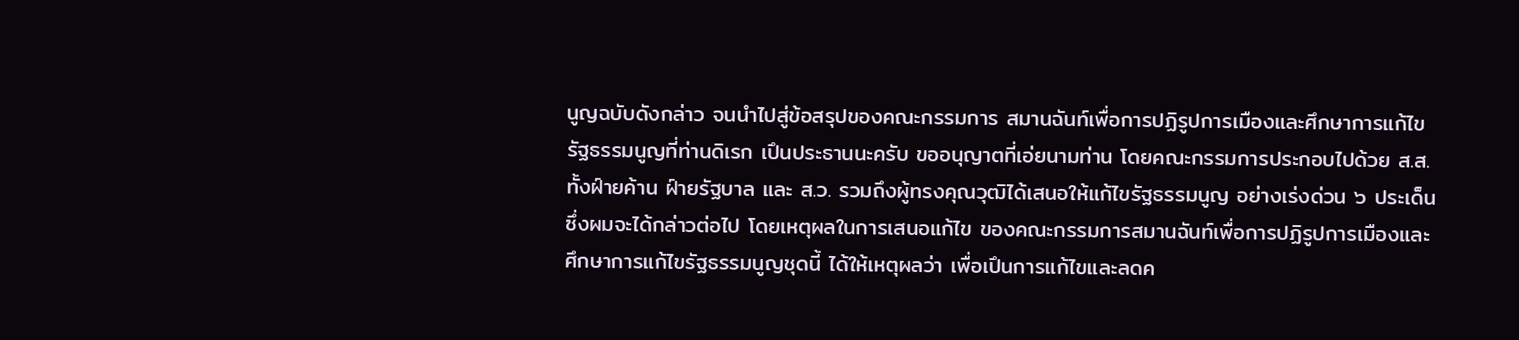นูญฉบับดังกล่าว จนนําไปสู่ข้อสรุปของคณะกรรมการ สมานฉันท์เพื่อการปฏิรูปการเมืองและศึกษาการแก้ไขรัฐธรรมนูญที่ท่านดิเรก เปึนประธานนะครับ ขออนุญาตที่เอ่ยนามท่าน โดยคณะกรรมการประกอบไปด้วย ส.ส. ทั้งฝ์ายค้าน ฝ์ายรัฐบาล และ ส.ว. รวมถึงผู้ทรงคุณวุฒิได้เสนอให้แก้ไขรัฐธรรมนูญ อย่างเร่งด่วน ๖ ประเด็น ซึ่งผมจะได้กล่าวต่อไป โดยเหตุผลในการเสนอแก้ไข ของคณะกรรมการสมานฉันท์เพื่อการปฏิรูปการเมืองและศึกษาการแก้ไขรัฐธรรมนูญชุดนี้ ได้ให้เหตุผลว่า เพื่อเปึนการแก้ไขและลดค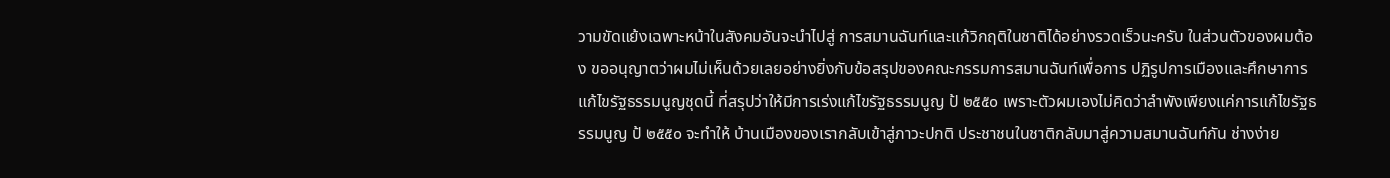วามขัดแย้งเฉพาะหน้าในสังคมอันจะนําไปสู่ การสมานฉันท์และแก้วิกฤติในชาติได้อย่างรวดเร็วนะครับ ในส่วนตัวของผมต้อง ขออนุญาตว่าผมไม่เห็นด้วยเลยอย่างยิ่งกับข้อสรุปของคณะกรรมการสมานฉันท์เพื่อการ ปฏิรูปการเมืองและศึกษาการแก้ไขรัฐธรรมนูญชุดนี้ ที่สรุปว่าให้มีการเร่งแก้ไขรัฐธรรมนูญ ป้ ๒๕๕๐ เพราะตัวผมเองไม่คิดว่าลําพังเพียงแค่การแก้ไขรัฐธรรมนูญ ป้ ๒๕๕๐ จะทําให้ บ้านเมืองของเรากลับเข้าสู่ภาวะปกติ ประชาชนในชาติกลับมาสู่ความสมานฉันท์กัน ช่างง่าย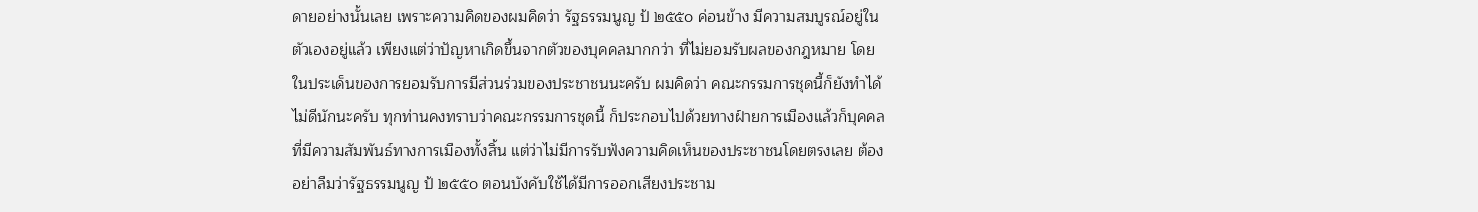ดายอย่างนั้นเลย เพราะความคิดของผมคิดว่า รัฐธรรมนูญ ป้ ๒๕๕๐ ค่อนข้าง มีความสมบูรณ์อยู่ในตัวเองอยู่แล้ว เพียงแต่ว่าปัญหาเกิดขึ้นจากตัวของบุคคลมากกว่า ที่ไม่ยอมรับผลของกฎหมาย โดยในประเด็นของการยอมรับการมีส่วนร่วมของประชาชนนะครับ ผมคิดว่า คณะกรรมการชุดนี้ก็ยังทําได้ไม่ดีนักนะครับ ทุกท่านคงทราบว่าคณะกรรมการชุดนี้ ก็ประกอบไปด้วยทางฝ์ายการเมืองแล้วก็บุคคลที่มีความสัมพันธ์ทางการเมืองทั้งสิ้น แต่ว่าไม่มีการรับฟังความคิดเห็นของประชาชนโดยตรงเลย ต้องอย่าลืมว่ารัฐธรรมนูญ ป้ ๒๕๕๐ ตอนบังคับใช้ได้มีการออกเสียงประชาม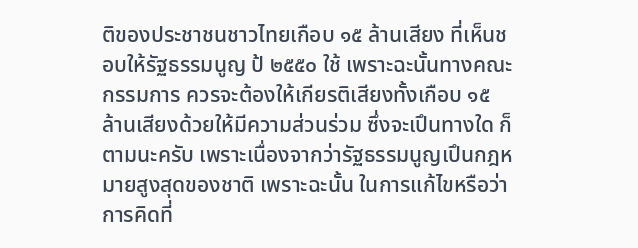ติของประชาชนชาวไทยเกือบ ๑๕ ล้านเสียง ที่เห็นชอบให้รัฐธรรมนูญ ป้ ๒๕๕๐ ใช้ เพราะฉะนั้นทางคณะกรรมการ ควรจะต้องให้เกียรติเสียงทั้งเกือบ ๑๕ ล้านเสียงด้วยให้มีความส่วนร่วม ซึ่งจะเปึนทางใด ก็ตามนะครับ เพราะเนื่องจากว่ารัฐธรรมนูญเปึนกฎหมายสูงสุดของชาติ เพราะฉะนั้น ในการแก้ไขหรือว่าการคิดที่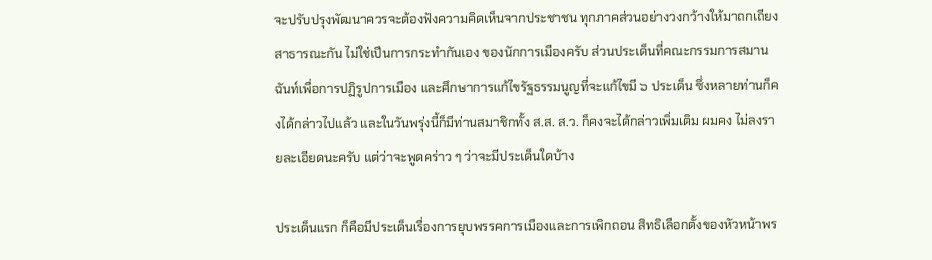จะปรับปรุงพัฒนาควรจะต้องฟังความคิดเห็นจากประชาชน ทุกภาคส่วนอย่างวงกว้างให้มาถกเถียงสาธารณะกัน ไม่ใช่เปึนการกระทํากันเอง ของนักการเมืองครับ ส่วนประเด็นที่คณะกรรมการสมานฉันท์เพื่อการปฏิรูปการเมือง และศึกษาการแก้ไขรัฐธรรมนูญที่จะแก้ไขมี ๖ ประเด็น ซึ่งหลายท่านก็คงได้กล่าวไปแล้ว และในวันพรุ่งนี้ก็มีท่านสมาชิกทั้ง ส.ส. ส.ว. ก็คงจะได้กล่าวเพิ่มเติม ผมคง ไม่ลงรายละเอียดนะครับ แต่ว่าจะพูดคร่าว ๆ ว่าจะมีประเด็นใดบ้าง

ประเด็นแรก ก็คือมีประเด็นเรื่องการยุบพรรคการเมืองและการเพิกถอน สิทธิเลือกตั้งของหัวหน้าพร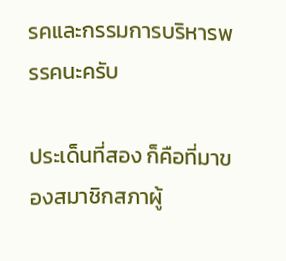รคและกรรมการบริหารพรรคนะครับ

ประเด็นที่สอง ก็คือที่มาของสมาชิกสภาผู้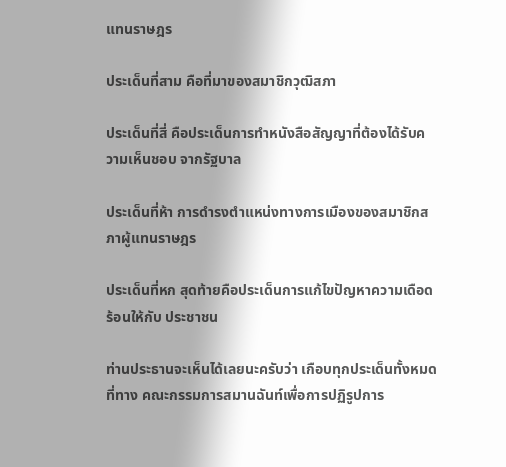แทนราษฎร

ประเด็นที่สาม คือที่มาของสมาชิกวุฒิสภา

ประเด็นที่สี่ คือประเด็นการทําหนังสือสัญญาที่ต้องได้รับความเห็นชอบ จากรัฐบาล

ประเด็นที่ห้า การดํารงตําแหน่งทางการเมืองของสมาชิกสภาผู้แทนราษฎร

ประเด็นที่หก สุดท้ายคือประเด็นการแก้ไขปัญหาความเดือดร้อนให้กับ ประชาชน

ท่านประธานจะเห็นได้เลยนะครับว่า เกือบทุกประเด็นทั้งหมดที่ทาง คณะกรรมการสมานฉันท์เพื่อการปฏิรูปการ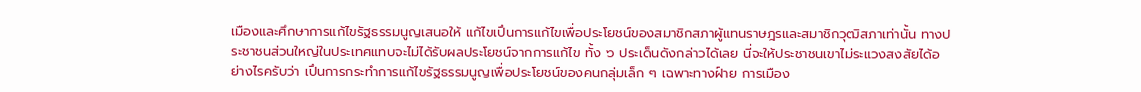เมืองและศึกษาการแก้ไขรัฐธรรมนูญเสนอให้ แก้ไขเปึนการแก้ไขเพื่อประโยชน์ของสมาชิกสภาผู้แทนราษฎรและสมาชิกวุฒิสภาเท่านั้น ทางประชาชนส่วนใหญ่ในประเทศแทบจะไม่ได้รับผลประโยชน์จากการแก้ไข ทั้ง ๖ ประเด็นดังกล่าวได้เลย นี่จะให้ประชาชนเขาไม่ระแวงสงสัยได้อย่างไรครับว่า เปึนการกระทําการแก้ไขรัฐธรรมนูญเพื่อประโยชน์ของคนกลุ่มเล็ก ๆ เฉพาะทางฝ์าย การเมือง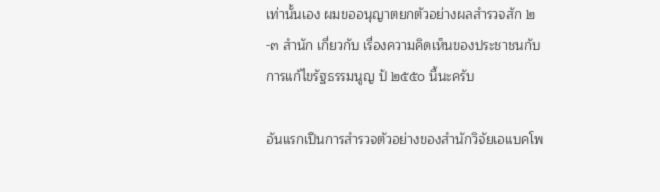เท่านั้นเอง ผมขออนุญาตยกตัวอย่างผลสํารวจสัก ๒-๓ สํานัก เกี่ยวกับ เรื่องความคิดเห็นของประชาชนกับการแก้ไขรัฐธรรมนูญ ป้ ๒๕๕๐ นี้นะครับ

อันแรกเปึนการสํารวจตัวอย่างของสํานักวิจัยเอแบคโพ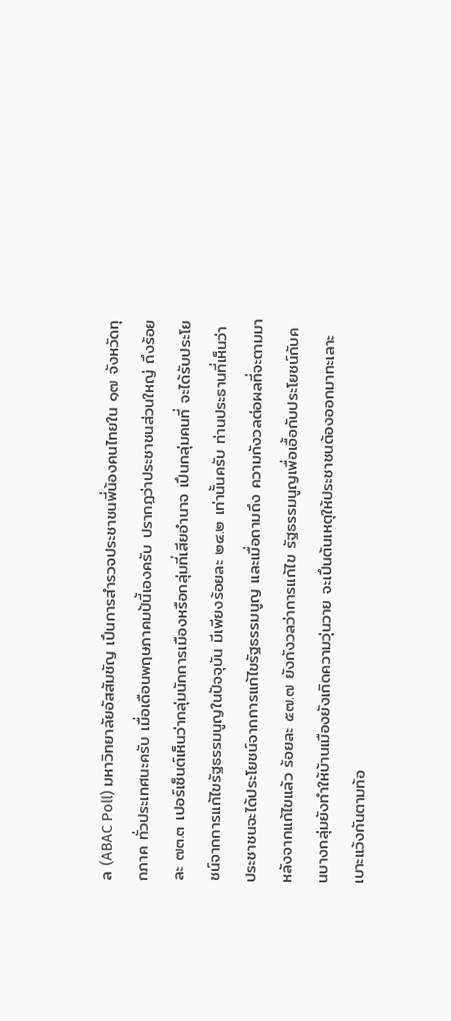ล (ABAC Poll) มหาวิทยาลัยอัสสัมชัญ เปึนการสํารวจประชาชนพี่น้องคนไทยใน ๑๗ จังหวัดทุกภาค ทั่วประเทศนะครับ เมื่อเดือนพฤษภาคมป้นี้เองครับ ปรากฏว่าประชาชนส่วนใหญ่ ถึงร้อยละ ๗๓.๓ เปอร์เซ็นต์เห็นว่ากลุ่มนักการเมืองหรือกลุ่มที่เสียอํานาจ เปึนกลุ่มคนที่ จะได้รับประโยชน์จากการแก้ไขรัฐธรรมนูญในปัจจุบัน มีเพียงร้อยละ ๒๔.๒ เท่านั้นครับ ท่านประธานที่เห็นว่าประชาชนจะได้ประโยชน์จากการแก้ไขรัฐธรรมนูญ และเมื่อถามถึง ความกังวลต่อผลที่จะตามมาหลังจากแก้ไขแล้ว ร้อยละ ๕๗.๗ ยังกังวลว่าการแก้ไข รัฐธรรมนูญเพื่อเอื้อกับประโยชน์กับคนบางกลุ่มยังทําให้บ้านเมืองยังเกิดความวุ่นวาย จะเปึนต้นเหตุให้ประชาชนต้องออกมาทะเลาะเบาะแว้งกันตามท้อ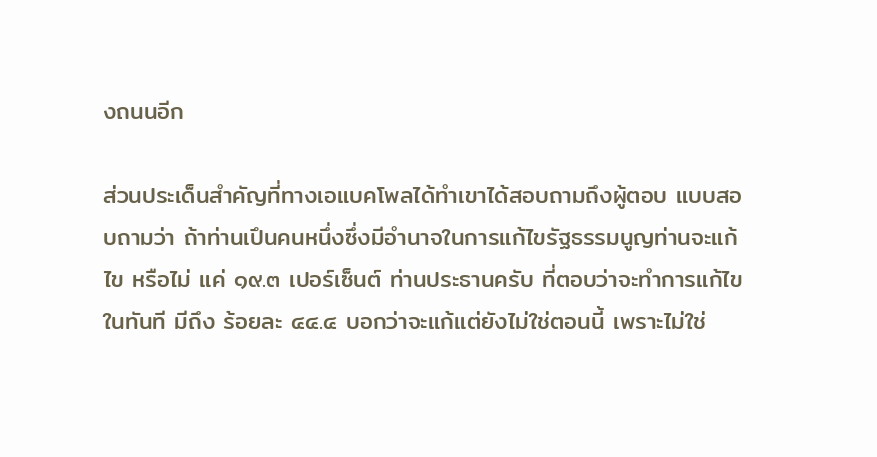งถนนอีก

ส่วนประเด็นสําคัญที่ทางเอแบคโพลได้ทําเขาได้สอบถามถึงผู้ตอบ แบบสอบถามว่า ถ้าท่านเปึนคนหนึ่งซึ่งมีอํานาจในการแก้ไขรัฐธรรมนูญท่านจะแก้ไข หรือไม่ แค่ ๑๙.๓ เปอร์เซ็นต์ ท่านประธานครับ ที่ตอบว่าจะทําการแก้ไขในทันที มีถึง ร้อยละ ๔๔.๔ บอกว่าจะแก้แต่ยังไม่ใช่ตอนนี้ เพราะไม่ใช่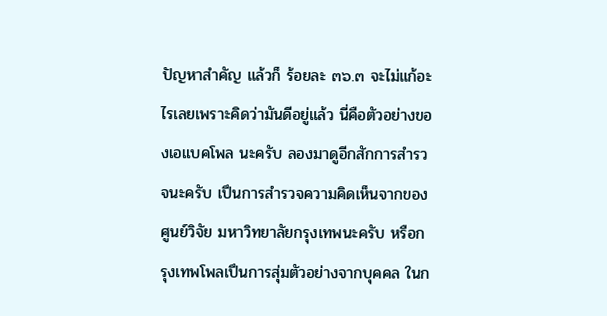ปัญหาสําคัญ แล้วก็ ร้อยละ ๓๖.๓ จะไม่แก้อะไรเลยเพราะคิดว่ามันดีอยู่แล้ว นี่คือตัวอย่างของเอแบคโพล นะครับ ลองมาดูอีกสักการสํารวจนะครับ เปึนการสํารวจความคิดเห็นจากของศูนย์วิจัย มหาวิทยาลัยกรุงเทพนะครับ หรือกรุงเทพโพลเปึนการสุ่มตัวอย่างจากบุคคล ในก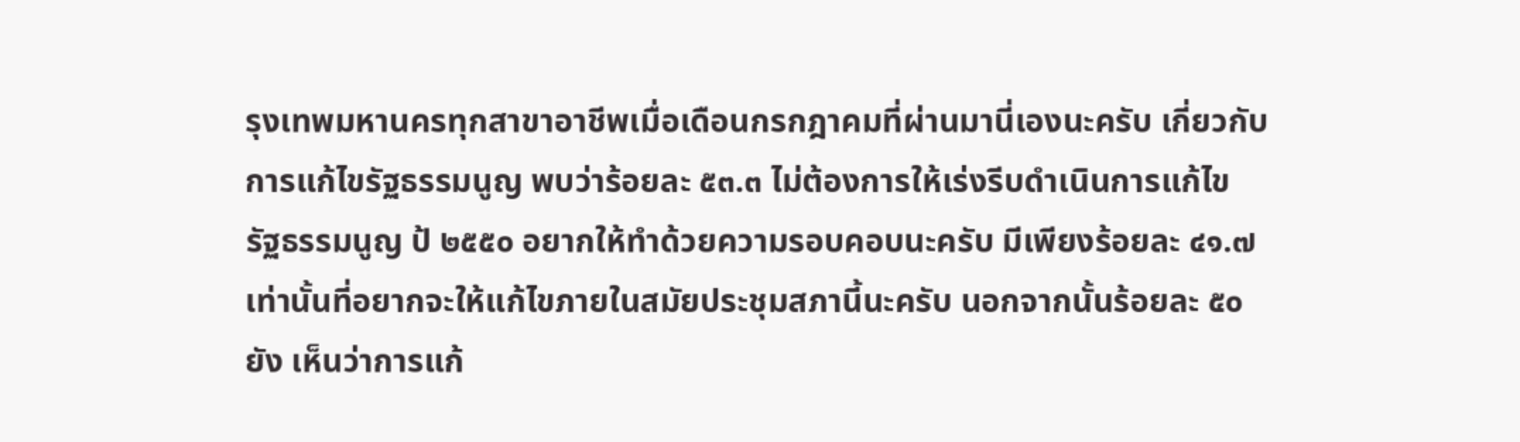รุงเทพมหานครทุกสาขาอาชีพเมื่อเดือนกรกฎาคมที่ผ่านมานี่เองนะครับ เกี่ยวกับ การแก้ไขรัฐธรรมนูญ พบว่าร้อยละ ๕๓.๓ ไม่ต้องการให้เร่งรีบดําเนินการแก้ไข รัฐธรรมนูญ ป้ ๒๕๕๐ อยากให้ทําด้วยความรอบคอบนะครับ มีเพียงร้อยละ ๔๑.๗ เท่านั้นที่อยากจะให้แก้ไขภายในสมัยประชุมสภานี้นะครับ นอกจากนั้นร้อยละ ๕๐ ยัง เห็นว่าการแก้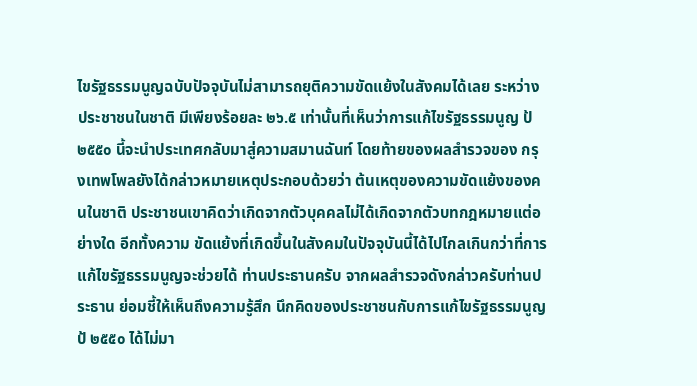ไขรัฐธรรมนูญฉบับปัจจุบันไม่สามารถยุติความขัดแย้งในสังคมได้เลย ระหว่างประชาชนในชาติ มีเพียงร้อยละ ๒๖.๕ เท่านั้นที่เห็นว่าการแก้ไขรัฐธรรมนูญ ป้ ๒๕๕๐ นี้จะนําประเทศกลับมาสู่ความสมานฉันท์ โดยท้ายของผลสํารวจของ กรุงเทพโพลยังได้กล่าวหมายเหตุประกอบด้วยว่า ต้นเหตุของความขัดแย้งของคนในชาติ ประชาชนเขาคิดว่าเกิดจากตัวบุคคลไม่ได้เกิดจากตัวบทกฎหมายแต่อย่างใด อีกทั้งความ ขัดแย้งที่เกิดขึ้นในสังคมในปัจจุบันนี้ได้ไปไกลเกินกว่าที่การแก้ไขรัฐธรรมนูญจะช่วยได้ ท่านประธานครับ จากผลสํารวจดังกล่าวครับท่านประธาน ย่อมชี้ให้เห็นถึงความรู้สึก นึกคิดของประชาชนกับการแก้ไขรัฐธรรมนูญ ป้ ๒๕๕๐ ได้ไม่มา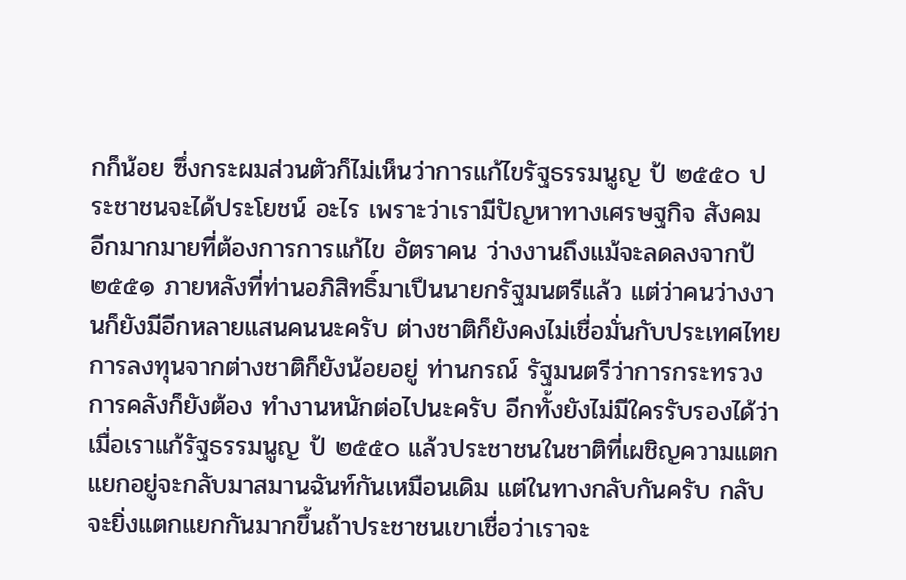กก็น้อย ซึ่งกระผมส่วนตัวก็ไม่เห็นว่าการแก้ไขรัฐธรรมนูญ ป้ ๒๕๕๐ ประชาชนจะได้ประโยชน์ อะไร เพราะว่าเรามีปัญหาทางเศรษฐกิจ สังคม อีกมากมายที่ต้องการการแก้ไข อัตราคน ว่างงานถึงแม้จะลดลงจากป้ ๒๕๕๑ ภายหลังที่ท่านอภิสิทธิ์มาเปึนนายกรัฐมนตรีแล้ว แต่ว่าคนว่างงานก็ยังมีอีกหลายแสนคนนะครับ ต่างชาติก็ยังคงไม่เชื่อมั่นกับประเทศไทย การลงทุนจากต่างชาติก็ยังน้อยอยู่ ท่านกรณ์ รัฐมนตรีว่าการกระทรวงการคลังก็ยังต้อง ทํางานหนักต่อไปนะครับ อีกทั้งยังไม่มีใครรับรองได้ว่าเมื่อเราแก้รัฐธรรมนูญ ป้ ๒๕๕๐ แล้วประชาชนในชาติที่เผชิญความแตกแยกอยู่จะกลับมาสมานฉันท์กันเหมือนเดิม แต่ในทางกลับกันครับ กลับจะยิ่งแตกแยกกันมากขึ้นถ้าประชาชนเขาเชื่อว่าเราจะ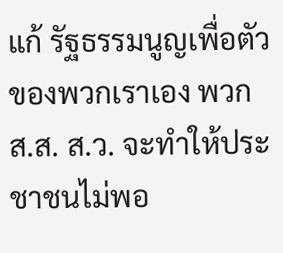แก้ รัฐธรรมนูญเพื่อตัวของพวกเราเอง พวก ส.ส. ส.ว. จะทําให้ประชาชนไม่พอ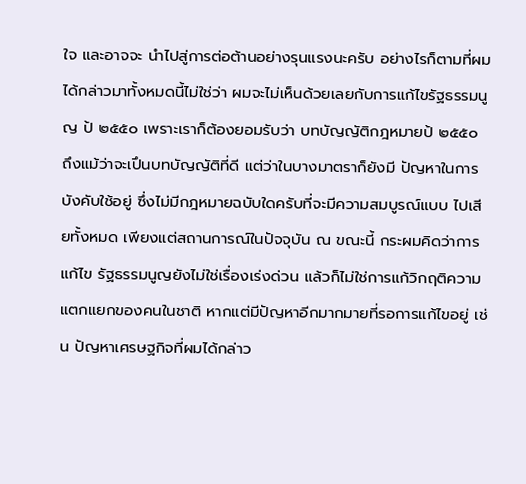ใจ และอาจจะ นําไปสู่การต่อต้านอย่างรุนแรงนะครับ อย่างไรก็ตามที่ผมได้กล่าวมาทั้งหมดนี้ไม่ใช่ว่า ผมจะไม่เห็นด้วยเลยกับการแก้ไขรัฐธรรมนูญ ป้ ๒๕๕๐ เพราะเราก็ต้องยอมรับว่า บทบัญญัติกฎหมายป้ ๒๕๕๐ ถึงแม้ว่าจะเปึนบทบัญญัติที่ดี แต่ว่าในบางมาตราก็ยังมี ปัญหาในการบังคับใช้อยู่ ซึ่งไม่มีกฎหมายฉบับใดครับที่จะมีความสมบูรณ์แบบ ไปเสียทั้งหมด เพียงแต่สถานการณ์ในปัจจุบัน ณ ขณะนี้ กระผมคิดว่าการแก้ไข รัฐธรรมนูญยังไม่ใช่เรื่องเร่งด่วน แล้วก็ไม่ใช่การแก้วิกฤติความแตกแยกของคนในชาติ หากแต่มีปัญหาอีกมากมายที่รอการแก้ไขอยู่ เช่น ปัญหาเศรษฐกิจที่ผมได้กล่าว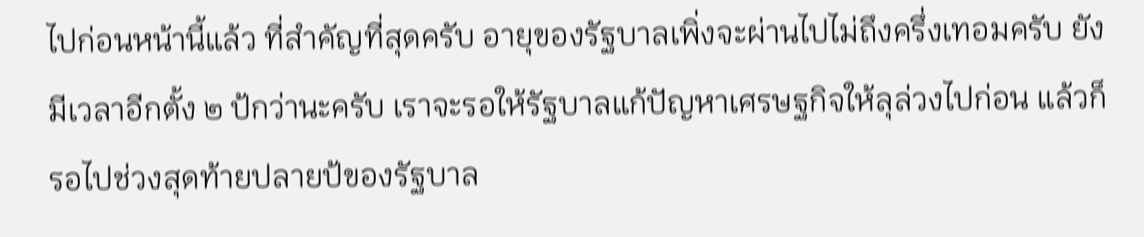ไปก่อนหน้านี้แล้ว ที่สําคัญที่สุดครับ อายุของรัฐบาลเพิ่งจะผ่านไปไม่ถึงครึ่งเทอมครับ ยังมีเวลาอีกตั้ง ๒ ป้กว่านะครับ เราจะรอให้รัฐบาลแก้ปัญหาเศรษฐกิจให้ลุล่วงไปก่อน แล้วก็รอไปช่วงสุดท้ายปลายป้ของรัฐบาล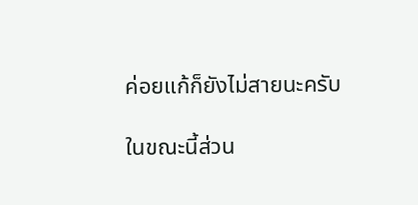ค่อยแก้ก็ยังไม่สายนะครับ

ในขณะนี้ส่วน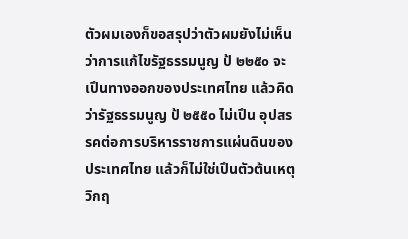ตัวผมเองก็ขอสรุปว่าตัวผมยังไม่เห็นว่าการแก้ไขรัฐธรรมนูญ ป้ ๒๒๕๐ จะเปึนทางออกของประเทศไทย แล้วคิดว่ารัฐธรรมนูญ ป้ ๒๕๕๐ ไม่เปึน อุปสรรคต่อการบริหารราชการแผ่นดินของประเทศไทย แล้วก็ไม่ใช่เปึนตัวต้นเหตุวิกฤ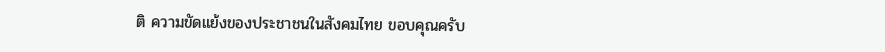ติ ความขัดแย้งของประชาชนในสังคมไทย ขอบคุณครับ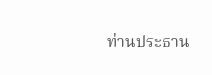ท่านประธาน